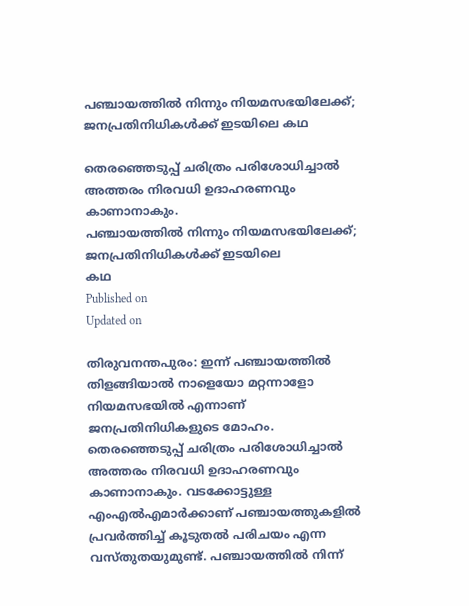പഞ്ചായത്തിൽ നിന്നും നിയമസഭയിലേക്ക്; ജനപ്രതിനിധികൾക്ക് ഇടയിലെ കഥ

തെരഞ്ഞെടുപ്പ് ചരിത്രം പരിശോധിച്ചാൽ അത്തരം നിരവധി ഉദാഹരണവും കാണാനാകും.
പഞ്ചായത്തിൽ നിന്നും നിയമസഭയിലേക്ക്; ജനപ്രതിനിധികൾക്ക് ഇടയിലെ
കഥ
Published on
Updated on

തിരുവനന്തപുരം: ഇന്ന് പഞ്ചായത്തിൽ തിളങ്ങിയാൽ നാളെയോ മറ്റന്നാളോ നിയമസഭയിൽ എന്നാണ് ജനപ്രതിനിധികളുടെ മോഹം. തെരഞ്ഞെടുപ്പ് ചരിത്രം പരിശോധിച്ചാൽ അത്തരം നിരവധി ഉദാഹരണവും കാണാനാകും. വടക്കോട്ടുള്ള എംഎൽഎമാർക്കാണ് പഞ്ചായത്തുകളിൽ പ്രവർത്തിച്ച് കൂടുതൽ പരിചയം എന്ന വസ്തുതയുമുണ്ട്. പഞ്ചായത്തിൽ നിന്ന്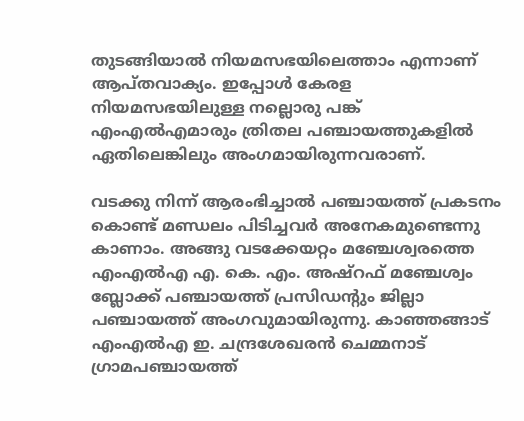തുടങ്ങിയാൽ നിയമസഭയിലെത്താം എന്നാണ് ആപ്തവാക്യം. ഇപ്പോൾ കേരള നിയമസഭയിലുള്ള നല്ലൊരു പങ്ക് എംഎൽഎമാരും ത്രിതല പഞ്ചായത്തുകളിൽ ഏതിലെങ്കിലും അംഗമായിരുന്നവരാണ്.

വടക്കു നിന്ന് ആരംഭിച്ചാൽ പഞ്ചായത്ത് പ്രകടനം കൊണ്ട് മണ്ഡലം പിടിച്ചവർ അനേകമുണ്ടെന്നു കാണാം. അങ്ങു വടക്കേയറ്റം മഞ്ചേശ്വരത്തെ എംഎൽഎ എ. കെ. എം. അഷ്റഫ് മഞ്ചേശ്വം ബ്ലോക്ക് പഞ്ചായത്ത് പ്രസിഡന്‍റും ജില്ലാ പഞ്ചായത്ത് അംഗവുമായിരുന്നു. കാഞ്ഞങ്ങാട് എംഎൽഎ ഇ. ചന്ദ്രശേഖരൻ ചെമ്മനാട് ഗ്രാമപഞ്ചായത്ത്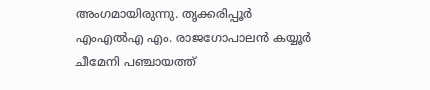അംഗമായിരുന്നു. തൃക്കരിപ്പൂർ എംഎൽഎ എം. രാജഗോപാലൻ കയ്യൂർ ചീമേനി പഞ്ചായത്ത്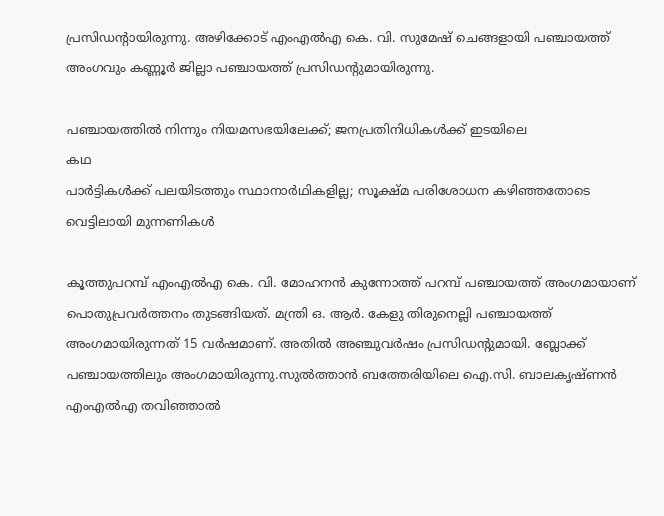പ്രസിഡന്‍റായിരുന്നു. അഴിക്കോട് എംഎൽഎ കെ. വി. സുമേഷ് ചെങ്ങളായി പഞ്ചായത്ത് അംഗവും കണ്ണൂർ ജില്ലാ പഞ്ചായത്ത് പ്രസിഡന്‍റുമായിരുന്നു.

പഞ്ചായത്തിൽ നിന്നും നിയമസഭയിലേക്ക്; ജനപ്രതിനിധികൾക്ക് ഇടയിലെ
കഥ
പാർട്ടികൾക്ക് പലയിടത്തും സ്ഥാനാർഥികളില്ല; സൂക്ഷ്മ പരിശോധന കഴിഞ്ഞതോടെ വെട്ടിലായി മുന്നണികൾ

കൂത്തുപറമ്പ് എംഎൽഎ കെ. വി. മോഹനൻ കുന്നോത്ത് പറമ്പ് പഞ്ചായത്ത് അംഗമായാണ് പൊതുപ്രവർത്തനം തുടങ്ങിയത്. മന്ത്രി ഒ. ആർ. കേളു തിരുനെല്ലി പഞ്ചായത്ത് അംഗമായിരുന്നത് 15 വർഷമാണ്. അതിൽ അഞ്ചുവർഷം പ്രസിഡന്‍റുമായി. ബ്ലോക്ക് പഞ്ചായത്തിലും അംഗമായിരുന്നു.സുൽത്താൻ ബത്തേരിയിലെ ഐ.സി. ബാലകൃഷ്ണൻ എംഎൽഎ തവിഞ്ഞാൽ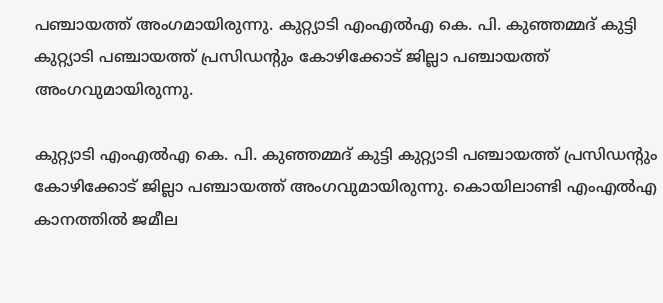പഞ്ചായത്ത് അംഗമായിരുന്നു. കുറ്റ്യാടി എംഎൽഎ കെ. പി. കുഞ്ഞമ്മദ് കുട്ടി കുറ്റ്യാടി പഞ്ചായത്ത് പ്രസിഡന്‍റും കോഴിക്കോട് ജില്ലാ പഞ്ചായത്ത് അംഗവുമായിരുന്നു.

കുറ്റ്യാടി എംഎൽഎ കെ. പി. കുഞ്ഞമ്മദ് കുട്ടി കുറ്റ്യാടി പഞ്ചായത്ത് പ്രസിഡന്‍റും കോഴിക്കോട് ജില്ലാ പഞ്ചായത്ത് അംഗവുമായിരുന്നു. കൊയിലാണ്ടി എംഎൽഎ കാനത്തിൽ ജമീല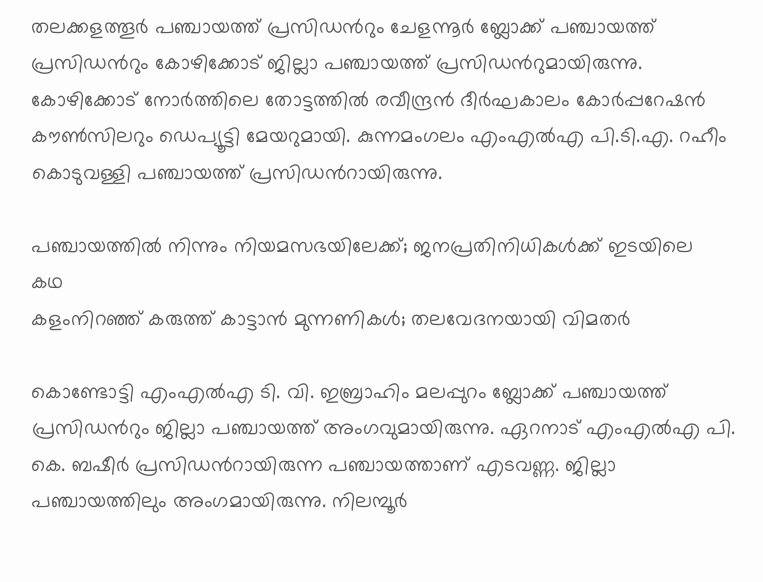തലക്കളത്തൂർ പഞ്ചായത്ത് പ്രസിഡന്‍റും ചേളന്നൂർ ബ്ലോക്ക് പഞ്ചായത്ത് പ്രസിഡന്‍റും കോഴിക്കോട് ജില്ലാ പഞ്ചായത്ത് പ്രസിഡന്‍റുമായിരുന്നു. കോഴിക്കോട് നോർത്തിലെ തോട്ടത്തിൽ രവീന്ദ്രൻ ദീർഘകാലം കോർപ്പറേഷൻ കൗൺസിലറും ഡെപ്യൂട്ടി മേയറുമായി. കുന്നമംഗലം എംഎൽഎ പി.ടി.എ. റഹീം കൊടുവള്ളി പഞ്ചായത്ത് പ്രസിഡന്‍റായിരുന്നു.

പഞ്ചായത്തിൽ നിന്നും നിയമസഭയിലേക്ക്; ജനപ്രതിനിധികൾക്ക് ഇടയിലെ
കഥ
കളംനിറഞ്ഞ് കരുത്ത് കാട്ടാൻ മുന്നണികൾ; തലവേദനയായി വിമതർ

കൊണ്ടോട്ടി എംഎൽഎ ടി. വി. ഇബ്രാഹിം മലപ്പുറം ബ്ലോക്ക് പഞ്ചായത്ത് പ്രസിഡന്‍റും ജില്ലാ പഞ്ചായത്ത് അംഗവുമായിരുന്നു. ഏറനാട് എംഎൽഎ പി. കെ. ബഷീർ പ്രസിഡന്‍റായിരുന്ന പഞ്ചായത്താണ് എടവണ്ണ. ജില്ലാ പഞ്ചായത്തിലും അംഗമായിരുന്നു. നിലമ്പൂർ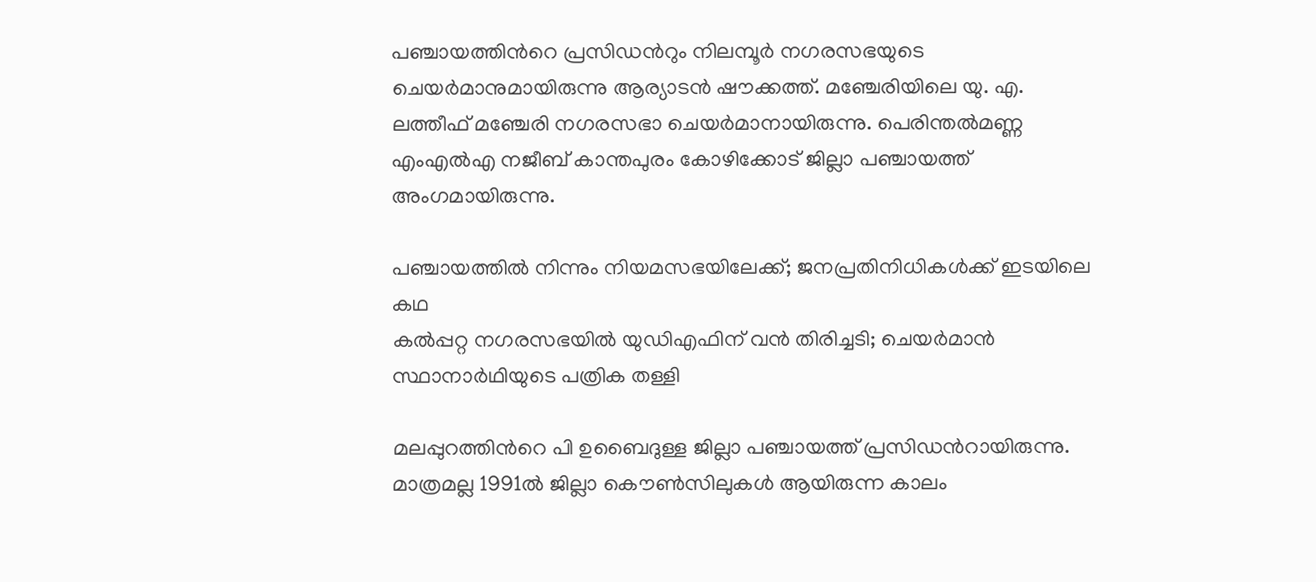പഞ്ചായത്തിന്‍റെ പ്രസിഡന്‍റും നിലമ്പൂർ നഗരസഭയുടെ ചെയർമാനുമായിരുന്നു ആര്യാടൻ ഷൗക്കത്ത്. മഞ്ചേരിയിലെ യു. എ. ലത്തീഫ് മഞ്ചേരി നഗരസഭാ ചെയർമാനായിരുന്നു. പെരിന്തൽമണ്ണ എംഎൽഎ നജീബ് കാന്തപുരം കോഴിക്കോട് ജില്ലാ പഞ്ചായത്ത് അംഗമായിരുന്നു.

പഞ്ചായത്തിൽ നിന്നും നിയമസഭയിലേക്ക്; ജനപ്രതിനിധികൾക്ക് ഇടയിലെ
കഥ
കൽപ്പറ്റ നഗരസഭയിൽ യുഡിഎഫിന് വൻ തിരിച്ചടി; ചെയർമാൻ സ്ഥാനാർഥിയുടെ പത്രിക തള്ളി

മലപ്പുറത്തിന്‍റെ പി ഉബൈദുള്ള ജില്ലാ പഞ്ചായത്ത് പ്രസിഡന്‍റായിരുന്നു. മാത്രമല്ല 1991ൽ ജില്ലാ കൌൺസിലുകൾ ആയിരുന്ന കാലം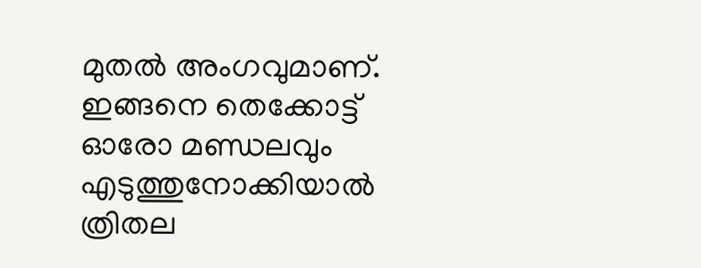മുതൽ അംഗവുമാണ്. ഇങ്ങനെ തെക്കോട്ട് ഓരോ മണ്ഡലവും എടുത്തുനോക്കിയാൽ ത്രിതല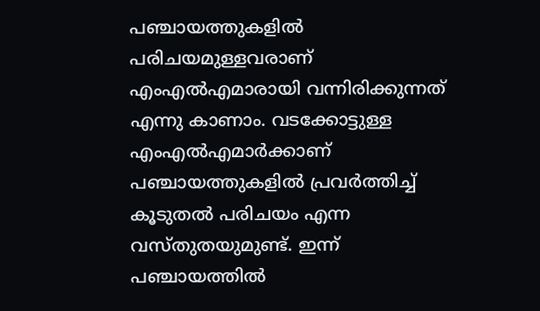പഞ്ചായത്തുകളിൽ പരിചയമുള്ളവരാണ് എംഎൽഎമാരായി വന്നിരിക്കുന്നത് എന്നു കാണാം. വടക്കോട്ടുള്ള എംഎൽഎമാർക്കാണ് പഞ്ചായത്തുകളിൽ പ്രവർത്തിച്ച് കൂടുതൽ പരിചയം എന്ന വസ്തുതയുമുണ്ട്. ഇന്ന് പഞ്ചായത്തിൽ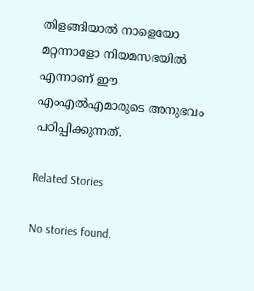തിളങ്ങിയാൽ നാളെയോ മറ്റന്നാളോ നിയമസഭയിൽ എന്നാണ് ഈ എംഎൽഎമാരുടെ അനുഭവം പഠിപ്പിക്കുന്നത്.

Related Stories

No stories found.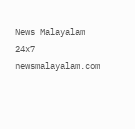News Malayalam 24x7
newsmalayalam.com